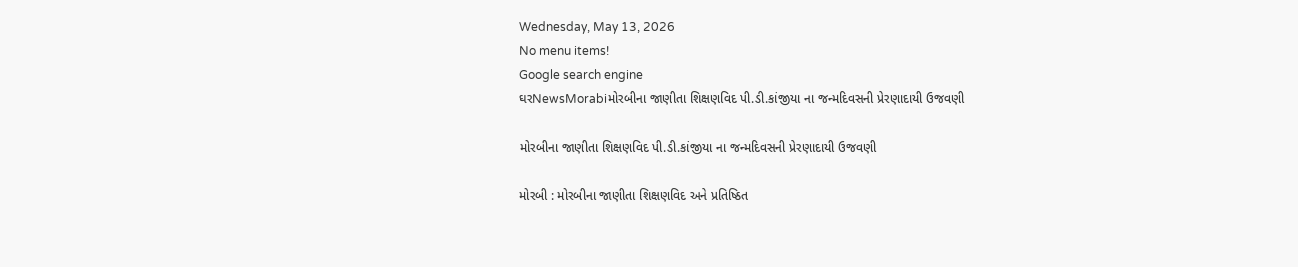Wednesday, May 13, 2026
No menu items!
Google search engine
ઘરNewsMorabiમોરબીના જાણીતા શિક્ષણવિદ પી.ડી.કાંજીયા ના જન્મદિવસની પ્રેરણાદાયી ઉજવણી

મોરબીના જાણીતા શિક્ષણવિદ પી.ડી.કાંજીયા ના જન્મદિવસની પ્રેરણાદાયી ઉજવણી

મોરબી : મોરબીના જાણીતા શિક્ષણવિદ અને પ્રતિષ્ઠિત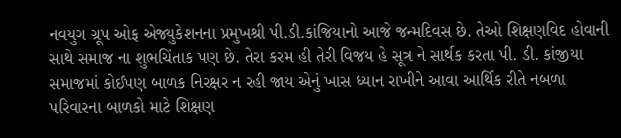નવયુગ ગ્રૂપ ઓફ એજ્યુકેશનના પ્રમુખશ્રી પી.ડી.કાંજિયાનો આજે જન્મદિવસ છે. તેઓ શિક્ષણવિદ હોવાની સાથે સમાજ ના શુભચિંતાક પણ છે. તેરા કરમ હી તેરી વિજય હે સૂત્ર ને સાર્થક કરતા પી. ડી. કાંજીયા સમાજમાં કોઈપણ બાળક નિરક્ષર ન રહી જાય એનું ખાસ ધ્યાન રાખીને આવા આર્થિક રીતે નબળા પરિવારના બાળકો માટે શિક્ષણ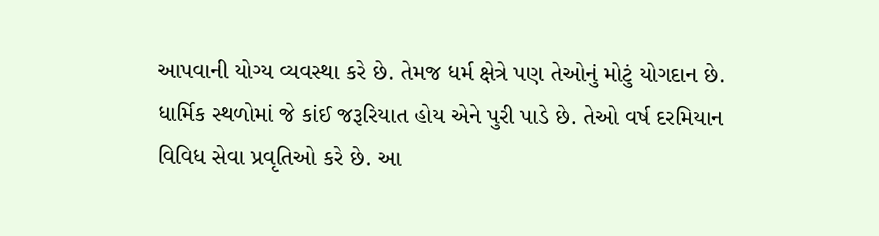આપવાની યોગ્ય વ્યવસ્થા કરે છે. તેમજ ધર્મ ક્ષેત્રે પણ તેઓનું મોટું યોગદાન છે. ધાર્મિક સ્થળોમાં જે કાંઈ જરૂરિયાત હોય એને પુરી પાડે છે. તેઓ વર્ષ દરમિયાન વિવિધ સેવા પ્રવૃતિઓ કરે છે. આ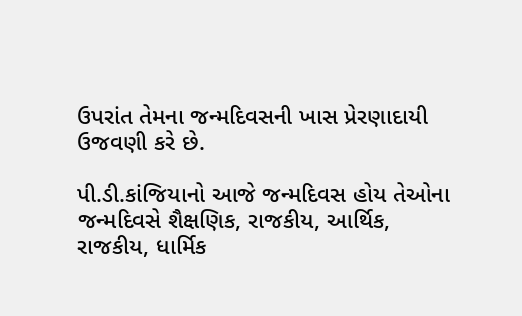ઉપરાંત તેમના જન્મદિવસની ખાસ પ્રેરણાદાયી ઉજવણી કરે છે.

પી.ડી.કાંજિયાનો આજે જન્મદિવસ હોય તેઓના જન્મદિવસે શૈક્ષણિક, રાજકીય, આર્થિક, રાજકીય, ધાર્મિક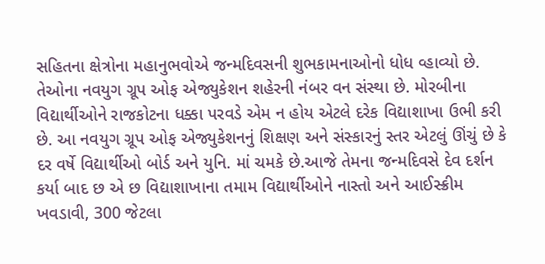સહિતના ક્ષેત્રોના મહાનુભવોએ જન્મદિવસની શુભકામનાઓનો ધોધ વ્હાવ્યો છે. તેઓના નવયુગ ગ્રૂપ ઓફ એજ્યુકેશન શહેરની નંબર વન સંસ્થા છે. મોરબીના વિદ્યાર્થીઓને રાજકોટના ધક્કા પરવડે એમ ન હોય એટલે દરેક વિદ્યાશાખા ઉભી કરી છે. આ નવયુગ ગ્રૂપ ઓફ એજ્યુકેશનનું શિક્ષણ અને સંસ્કારનું સ્તર એટલું ઊંચું છે કે દર વર્ષે વિદ્યાર્થીઓ બોર્ડ અને યુનિ. માં ચમકે છે.આજે તેમના જન્મદિવસે દેવ દર્શન કર્યા બાદ છ એ છ વિદ્યાશાખાના તમામ વિદ્યાર્થીઓને નાસ્તો અને આઈસ્ક્રીમ ખવડાવી, 300 જેટલા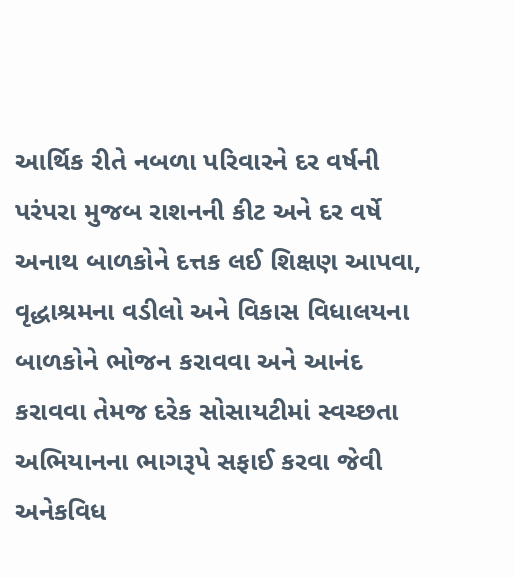આર્થિક રીતે નબળા પરિવારને દર વર્ષની પરંપરા મુજબ રાશનની કીટ અને દર વર્ષે અનાથ બાળકોને દત્તક લઈ શિક્ષણ આપવા, વૃદ્ધાશ્રમના વડીલો અને વિકાસ વિધાલયના બાળકોને ભોજન કરાવવા અને આનંદ કરાવવા તેમજ દરેક સોસાયટીમાં સ્વચ્છતા અભિયાનના ભાગરૂપે સફાઈ કરવા જેવી અનેકવિધ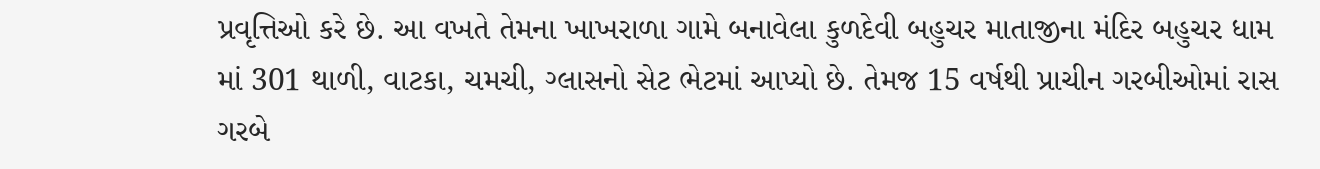પ્રવૃત્તિઓ કરે છે. આ વખતે તેમના ખાખરાળા ગામે બનાવેલા કુળદેવી બહુચર માતાજીના મંદિર બહુચર ધામ માં 301 થાળી, વાટકા, ચમચી, ગ્લાસનો સેટ ભેટમાં આપ્યો છે. તેમજ 15 વર્ષથી પ્રાચીન ગરબીઓમાં રાસ ગરબે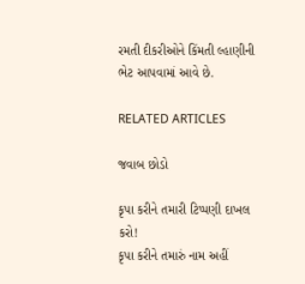રમતી દીકરીઓને કિંમતી લ્હાણીની ભેટ આપવામાં આવે છે.

RELATED ARTICLES

જવાબ છોડો

કૃપા કરીને તમારી ટિપ્પણી દાખલ કરો!
કૃપા કરીને તમારું નામ અહીં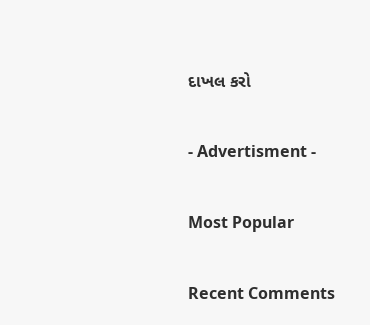દાખલ કરો

- Advertisment -

Most Popular

Recent Comments